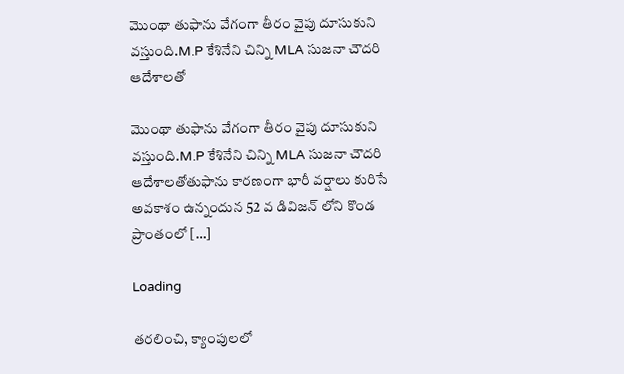మొంథా తుఫాను వేగంగా తీరం వైపు దూసుకుని వస్తుంది.M.P కేశినేని చిన్ని MLA సుజనా చౌదరి ఆదేశాలతో

మొంథా తుఫాను వేగంగా తీరం వైపు దూసుకుని వస్తుంది.M.P కేశినేని చిన్ని MLA సుజనా చౌదరి ఆదేశాలతోతుఫాను కారణంగా భారీ వర్షాలు కురిసే అవకాశం ఉన్నందున 52 వ డివిజన్ లోని కొండ ప్రాంతంలో […]

Loading

తరలించి, క్యాంపులలో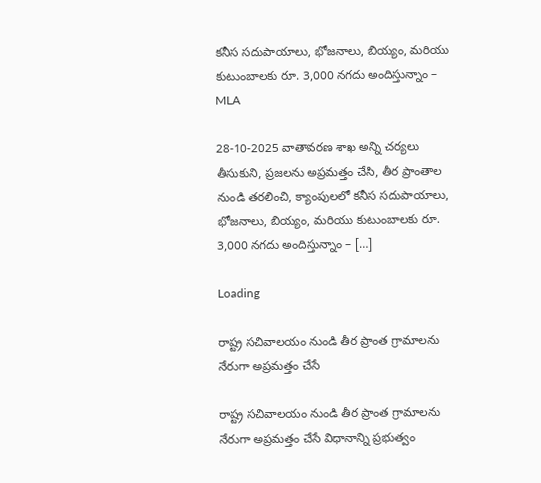కనీస సదుపాయాలు, భోజనాలు, బియ్యం, మరియు కుటుంబాలకు రూ. 3,000 నగదు అందిస్తున్నాం – MLA

28-10-2025 వాతావరణ శాఖ అన్ని చర్యలు తీసుకుని, ప్రజలను అప్రమత్తం చేసి, తీర ప్రాంతాల నుండి తరలించి, క్యాంపులలో కనీస సదుపాయాలు, భోజనాలు, బియ్యం, మరియు కుటుంబాలకు రూ. 3,000 నగదు అందిస్తున్నాం – […]

Loading

రాష్ట్ర సచివాలయం నుండి తీర ప్రాంత గ్రామాలను నేరుగా అప్రమత్తం చేసే

రాష్ట్ర సచివాలయం నుండి తీర ప్రాంత గ్రామాలను నేరుగా అప్రమత్తం చేసే విధానాన్ని ప్రభుత్వం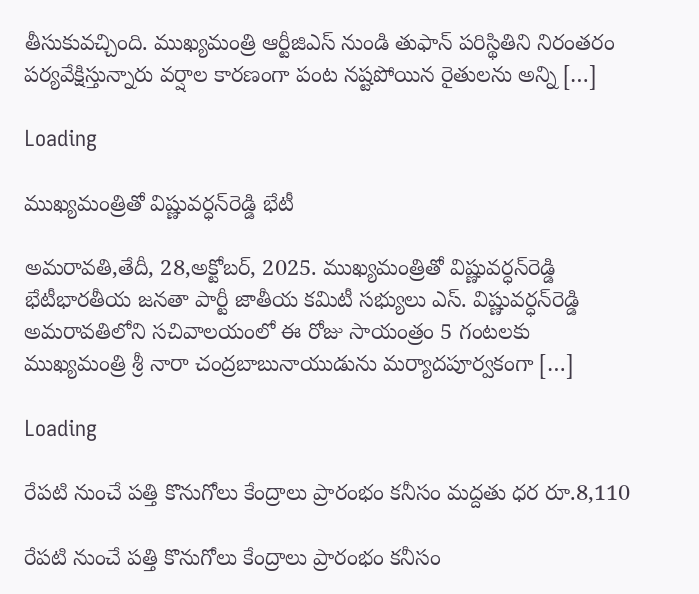తీసుకువచ్చింది. ముఖ్యమంత్రి ఆర్టీజిఎస్ నుండి తుఫాన్ పరిస్థితిని నిరంతరం పర్యవేక్షిస్తున్నారు వర్షాల కారణంగా పంట నష్టపోయిన రైతులను అన్ని […]

Loading

ముఖ్యమంత్రితో విష్ణువర్ధన్‌రెడ్డి భేటీ

అమరావతి,తేదీ, 28,అక్టోబర్, 2025. ముఖ్యమంత్రితో విష్ణువర్ధన్‌రెడ్డి భేటీభారతీయ జనతా పార్టీ జాతీయ కమిటీ సభ్యులు ఎస్‌. విష్ణువర్ధన్‌రెడ్డి అమరావతిలోని సచివాలయంలో ఈ రోజు సాయంత్రం 5 గంటలకు ముఖ్యమంత్రి శ్రీ నారా చంద్రబాబునాయుడును మర్యాదపూర్వకంగా […]

Loading

రేపటి నుంచే పత్తి కొనుగోలు కేంద్రాలు ప్రారంభం కనీసం మద్దతు ధర రూ.8,110

రేపటి నుంచే పత్తి కొనుగోలు కేంద్రాలు ప్రారంభం కనీసం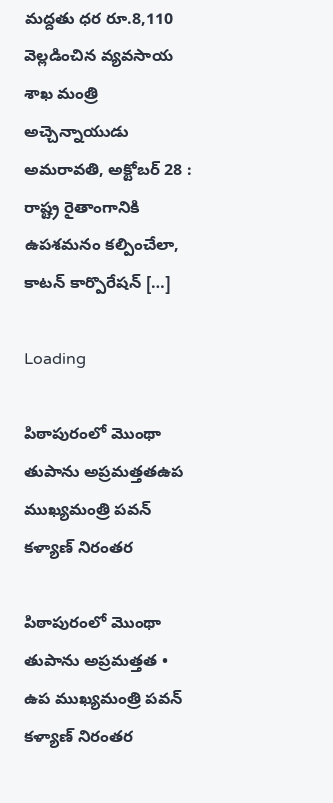మద్దతు ధర రూ.8,110 వెల్లడించిన వ్యవసాయ శాఖ మంత్రి అచ్చెన్నాయుడు అమరావతి, అక్టోబర్ 28 : రాష్ట్ర రైతాంగానికి ఉపశమనం కల్పించేలా, కాటన్ కార్పొరేషన్ […]

Loading

పిఠాపురంలో మొంథా తుపాను అప్రమత్తతఉప ముఖ్యమంత్రి పవన్ కళ్యాణ్ నిరంతర

పిఠాపురంలో మొంథా తుపాను అప్రమత్తత • ఉప ముఖ్యమంత్రి పవన్ కళ్యాణ్ నిరంతర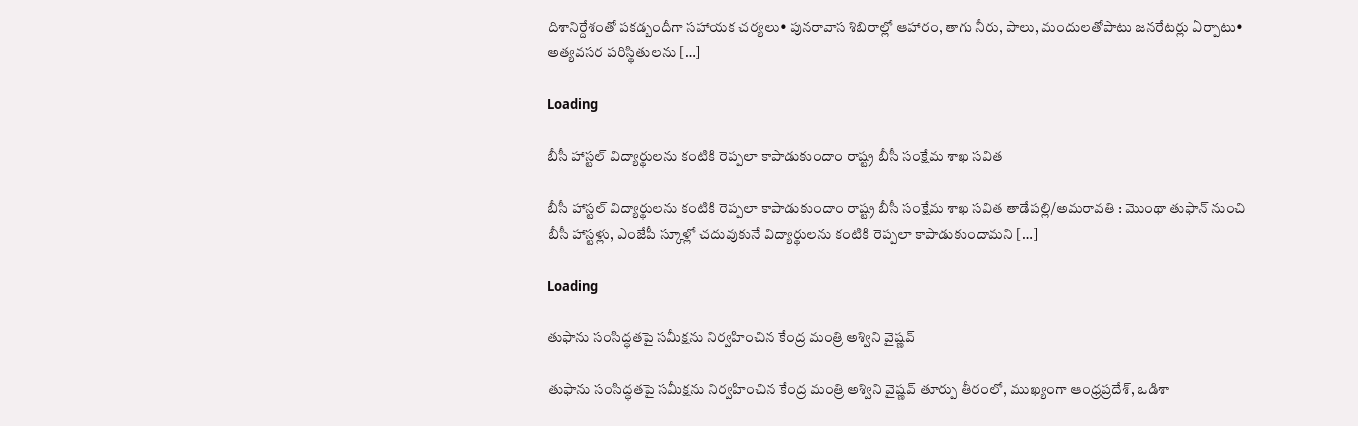దిశానిర్దేశంతో పకడ్బందీగా సహాయక చర్యలు• పునరావాస శిబిరాల్లో ఆహారం, తాగు నీరు, పాలు, మందులతోపాటు జనరేటర్లు ఏర్పాటు• అత్యవసర పరిస్థితులను […]

Loading

బీసీ హాస్టల్ విద్యార్థులను కంటికి రెప్పలా కాపాడుకుందాం రాష్ట్ర బీసీ సంక్షేమ శాఖ సవిత

బీసీ హాస్టల్ విద్యార్థులను కంటికి రెప్పలా కాపాడుకుందాం రాష్ట్ర బీసీ సంక్షేమ శాఖ సవిత తాడేపల్లి/అమరావతి : మొంథా తుఫాన్ నుంచి బీసీ హాస్టళ్లు, ఎంజేపీ స్కూళ్లో చదువుకునే విద్యార్థులను కంటికి రెప్పలా కాపాడుకుందామని […]

Loading

తుఫాను సంసిద్ధతపై సమీక్షను నిర్వహించిన కేంద్ర మంత్రి అశ్విని వైష్ణవ్

తుఫాను సంసిద్ధతపై సమీక్షను నిర్వహించిన కేంద్ర మంత్రి అశ్విని వైష్ణవ్ తూర్పు తీరంలో, ముఖ్యంగా ఆంధ్రప్రదేశ్, ఒడిశా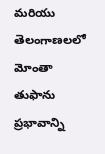మరియు తెలంగాణలలో మోంతా తుఫాను ప్రభావాన్ని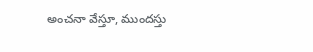అంచనా వేస్తూ, ముందస్తు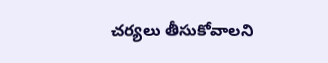చర్యలు తీసుకోవాలని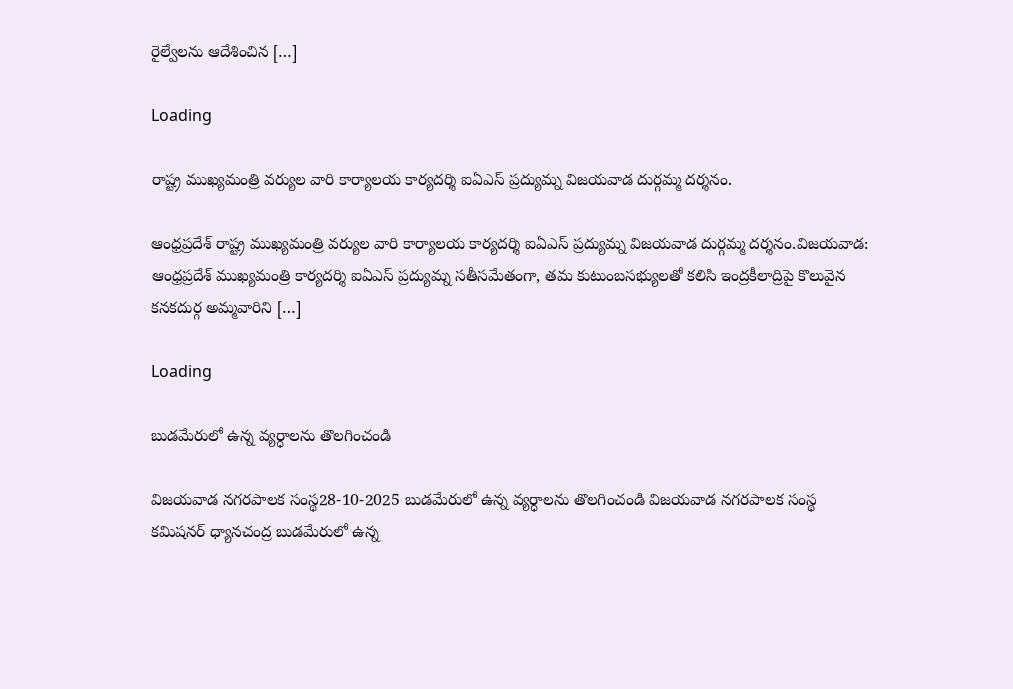రైల్వేలను ఆదేశించిన […]

Loading

రాష్ట్ర ముఖ్యమంత్రి వర్యుల వారి కార్యాలయ కార్యదర్శి ఐఏఎస్ ప్రద్యుమ్న విజయవాడ దుర్గమ్మ దర్శనం.

ఆంధ్రప్రదేశ్ రాష్ట్ర ముఖ్యమంత్రి వర్యుల వారి కార్యాలయ కార్యదర్శి ఐఏఎస్ ప్రద్యుమ్న విజయవాడ దుర్గమ్మ దర్శనం.విజయవాడ: ఆంధ్రప్రదేశ్ ముఖ్యమంత్రి కార్యదర్శి ఐఏఎస్ ప్రద్యుమ్న సతీసమేతంగా, తమ కుటుంబసభ్యులతో కలిసి ఇంద్రకీలాద్రిపై కొలువైన కనకదుర్గ అమ్మవారిని […]

Loading

బుడమేరులో ఉన్న వ్యర్ధాలను తొలగించండి

విజయవాడ నగరపాలక సంస్థ28-10-2025 బుడమేరులో ఉన్న వ్యర్ధాలను తొలగించండి విజయవాడ నగరపాలక సంస్థ కమిషనర్ ధ్యానచంద్ర బుడమేరులో ఉన్న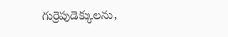గుర్రెపుడెక్కులను,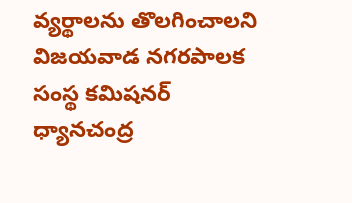వ్యర్థాలను తొలగించాలని విజయవాడ నగరపాలక సంస్థ కమిషనర్ ధ్యానచంద్ర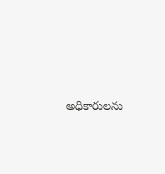అధికారులను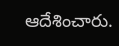ఆదేశించారు.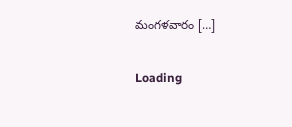మంగళవారం […]

Loading